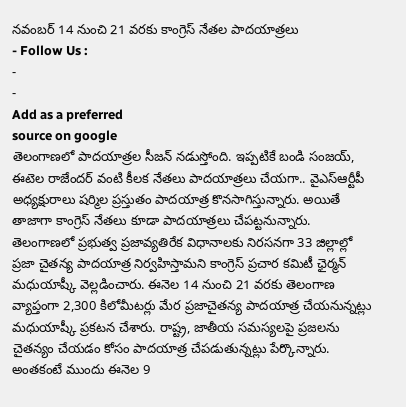నవంబర్ 14 నుంచి 21 వరకు కాంగ్రెస్ నేతల పాదయాత్రలు
- Follow Us :
-
-
Add as a preferred
source on google
తెలంగాణలో పాదయాత్రల సీజన్ నడుస్తోంది. ఇప్పటికే బండి సంజయ్, ఈటెల రాజేందర్ వంటి కీలక నేతలు పాదయాత్రలు చేయగా.. వైఎస్ఆర్టీపీ అధ్యక్షురాలు షర్మిల ప్రస్తుతం పాదయాత్ర కొనసాగిస్తున్నారు. అయితే తాజాగా కాంగ్రెస్ నేతలు కూడా పాదయాత్రలు చేపట్టనున్నారు. తెలంగాణలో ప్రభుత్వ ప్రజావ్యతిరేక విధానాలకు నిరసనగా 33 జిల్లాల్లో ప్రజా చైతన్య పాదయాత్ర నిర్వహిస్తామని కాంగ్రెస్ ప్రచార కమిటీ ఛైర్మన్ మధుయాష్కీ వెల్లడించారు. ఈనెల 14 నుంచి 21 వరకు తెలంగాణ వ్యాప్తంగా 2,300 కిలోమీటర్లు మేర ప్రజాచైతన్య పాదయాత్ర చేయనున్నట్లు మధుయాష్కీ ప్రకటన చేశారు. రాష్ట్ర, జాతీయ సమస్యలపై ప్రజలను చైతన్యం చేయడం కోసం పాదయాత్ర చేపడుతున్నట్లు పేర్కొన్నారు. అంతకంటే ముందు ఈనెల 9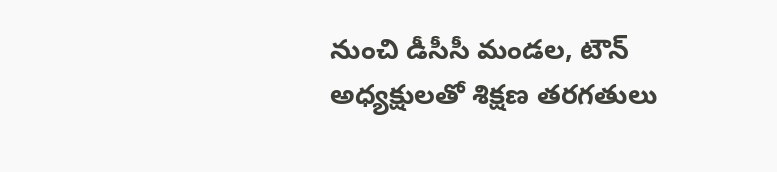నుంచి డీసీసీ మండల, టౌన్ అధ్యక్షులతో శిక్షణ తరగతులు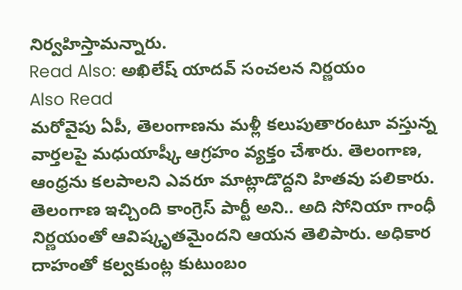నిర్వహిస్తామన్నారు.
Read Also: అఖిలేష్ యాదవ్ సంచలన నిర్ణయం
Also Read
మరోవైపు ఏపీ, తెలంగాణను మళ్లీ కలుపుతారంటూ వస్తున్న వార్తలపై మధుయాష్కీ ఆగ్రహం వ్యక్తం చేశారు. తెలంగాణ, ఆంధ్రను కలపాలని ఎవరూ మాట్లాడొద్దని హితవు పలికారు. తెలంగాణ ఇచ్చింది కాంగ్రెస్ పార్టీ అని.. అది సోనియా గాంధీ నిర్ణయంతో ఆవిష్కృతమైందని ఆయన తెలిపారు. అధికార దాహంతో కల్వకుంట్ల కుటుంబం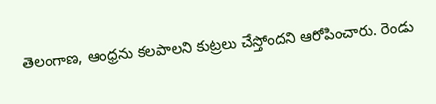తెలంగాణ, ఆంధ్రను కలపాలని కుట్రలు చేస్తోందని ఆరోపించారు. రెండు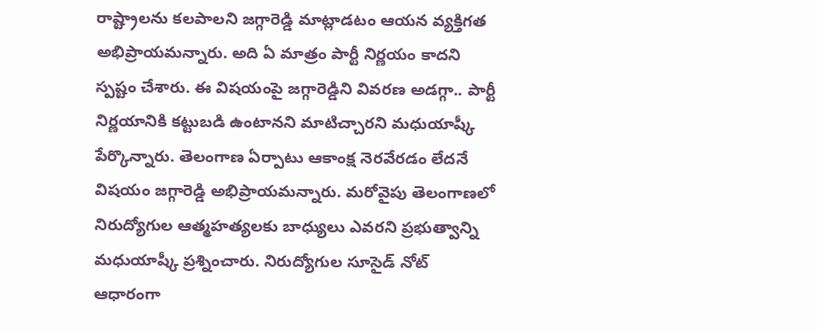రాష్ట్రాలను కలపాలని జగ్గారెడ్డి మాట్లాడటం ఆయన వ్యక్తిగత అభిప్రాయమన్నారు. అది ఏ మాత్రం పార్టీ నిర్ణయం కాదని స్పష్టం చేశారు. ఈ విషయంపై జగ్గారెడ్డిని వివరణ అడగ్గా.. పార్టీ నిర్ణయానికి కట్టుబడి ఉంటానని మాటిచ్చారని మధుయాష్కీ పేర్కొన్నారు. తెలంగాణ ఏర్పాటు ఆకాంక్ష నెరవేరడం లేదనే విషయం జగ్గారెడ్డి అభిప్రాయమన్నారు. మరోవైపు తెలంగాణలో నిరుద్యోగుల ఆత్మహత్యలకు బాధ్యులు ఎవరని ప్రభుత్వాన్ని మధుయాష్కీ ప్రశ్నించారు. నిరుద్యోగుల సూసైడ్ నోట్ ఆధారంగా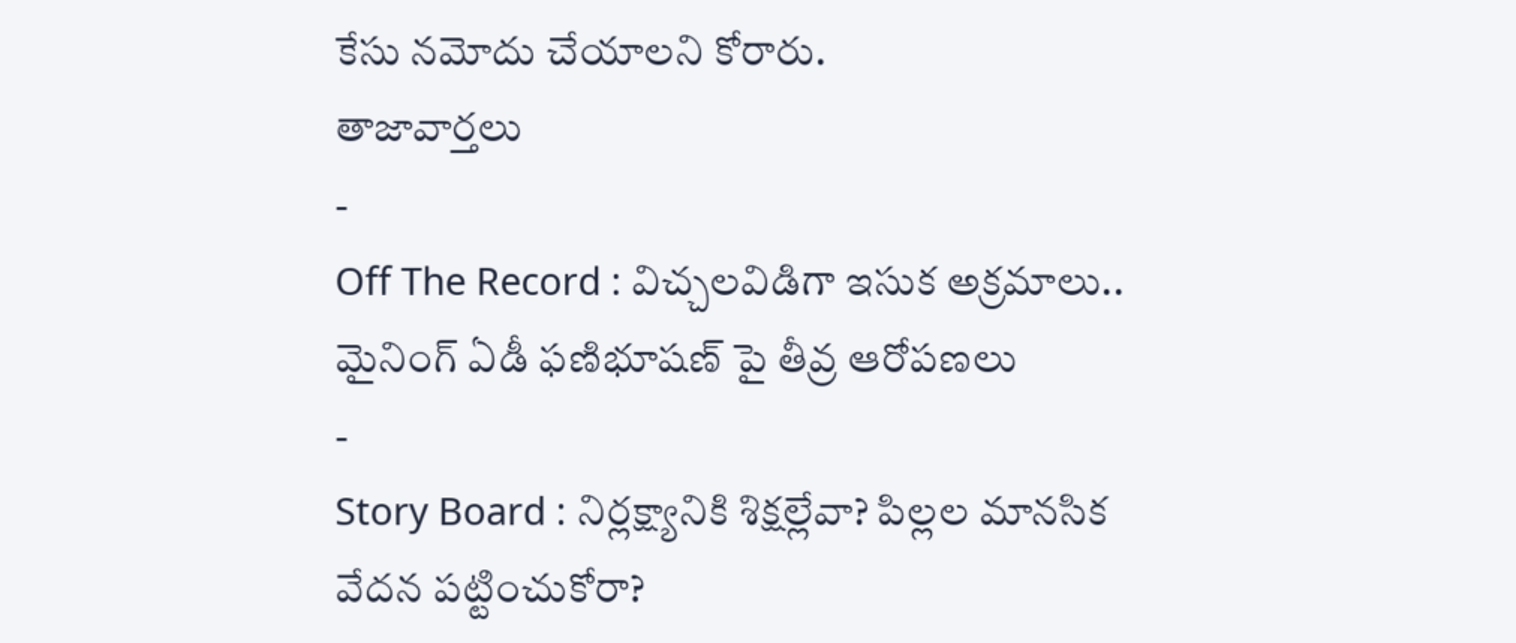కేసు నమోదు చేయాలని కోరారు.
తాజావార్తలు
-
Off The Record : విచ్చలవిడిగా ఇసుక అక్రమాలు.. మైనింగ్ ఏడీ ఫణిభూషణ్ పై తీవ్ర ఆరోపణలు
-
Story Board : నిర్లక్ష్యానికి శిక్షల్లేవా? పిల్లల మానసిక వేదన పట్టించుకోరా?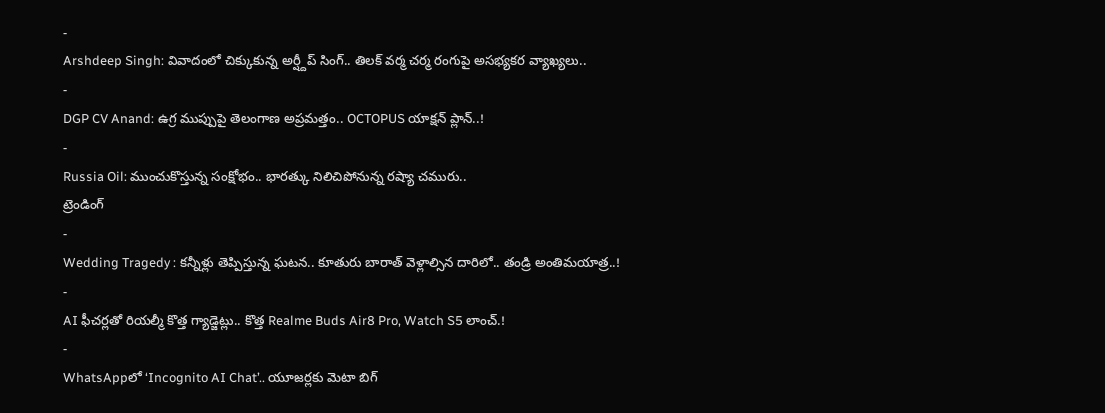-
Arshdeep Singh: వివాదంలో చిక్కుకున్న అర్ష్దీప్ సింగ్.. తిలక్ వర్మ చర్మ రంగుపై అసభ్యకర వ్యాఖ్యలు..
-
DGP CV Anand: ఉగ్ర ముప్పుపై తెలంగాణ అప్రమత్తం.. OCTOPUS యాక్షన్ ప్లాన్..!
-
Russia Oil: ముంచుకొస్తున్న సంక్షోభం.. భారత్కు నిలిచిపోనున్న రష్యా చమురు..
ట్రెండింగ్
-
Wedding Tragedy : కన్నీళ్లు తెప్పిస్తున్న ఘటన.. కూతురు బారాత్ వెళ్లాల్సిన దారిలో.. తండ్రి అంతిమయాత్ర..!
-
AI ఫీచర్లతో రియల్మీ కొత్త గ్యాడ్జెట్లు.. కొత్త Realme Buds Air8 Pro, Watch S5 లాంచ్.!
-
WhatsAppలో ‘Incognito AI Chat’.. యూజర్లకు మెటా బిగ్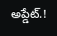అప్డేట్.!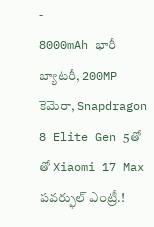-
8000mAh భారీ బ్యాటరీ, 200MP కెమెరా, Snapdragon 8 Elite Gen 5తో తో Xiaomi 17 Max పవర్ఫుల్ ఎంట్రీ.!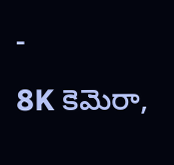-
8K కెమెరా,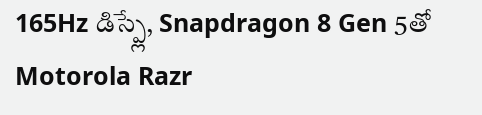165Hz డిస్ప్లే, Snapdragon 8 Gen 5తో Motorola Razr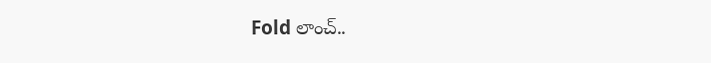Fold లాంచ్..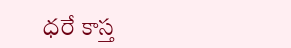ధరే కాస్త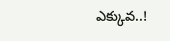ఎక్కువ..!